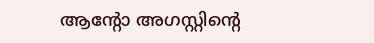ആന്റോ അഗസ്റ്റിന്റെ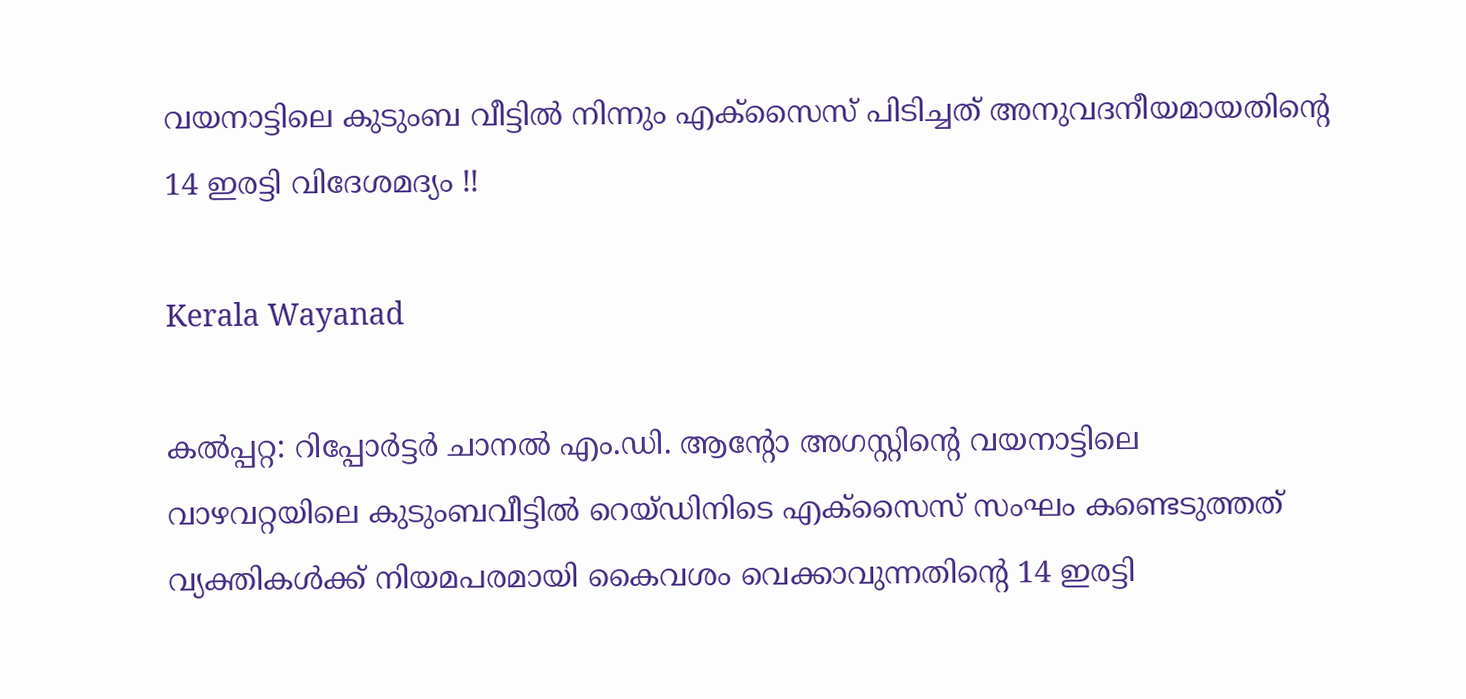വയനാട്ടിലെ കുടുംബ വീട്ടിൽ നിന്നും എക്സൈസ് പിടിച്ചത് അനുവദനീയമായതിന്റെ 14 ഇരട്ടി വിദേശമദ്യം !!

Kerala Wayanad

കൽപ്പറ്റ: റിപ്പോർട്ടർ ചാനൽ എം.ഡി. ആന്റോ അഗസ്റ്റിന്റെ വയനാട്ടിലെ വാഴവറ്റയിലെ കുടുംബവീട്ടിൽ റെയ്ഡിനിടെ എക്‌സൈസ് സംഘം കണ്ടെടുത്തത് വ്യക്തികൾക്ക് നിയമപരമായി കൈവശം വെക്കാവുന്നതിന്റെ 14 ഇരട്ടി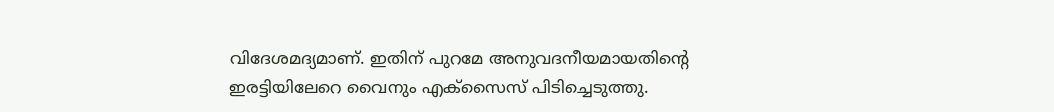വിദേശമദ്യമാണ്. ഇതിന് പുറമേ അനുവദനീയമായതിന്റെ ഇരട്ടിയിലേറെ വൈനും എക്‌സൈസ് പിടിച്ചെടുത്തു.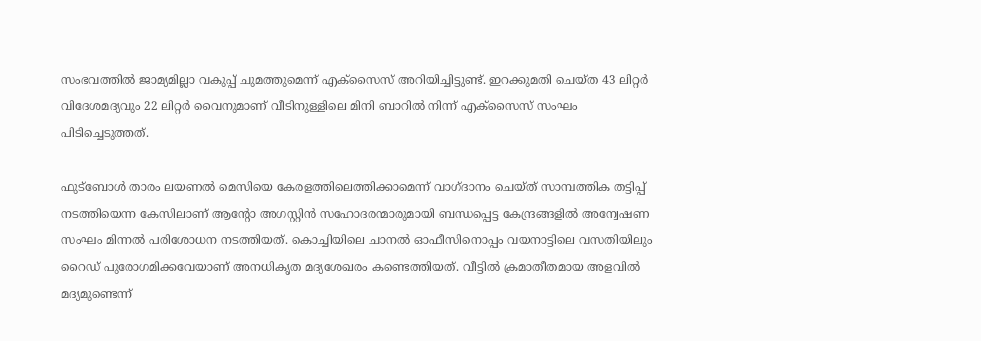സംഭവത്തിൽ ജാമ്യമില്ലാ വകുപ്പ് ചുമത്തുമെന്ന് എക്‌സൈസ് അറിയിച്ചിട്ടുണ്ട്. ഇറക്കുമതി ചെയ്ത 43 ലിറ്റർ വിദേശമദ്യവും 22 ലിറ്റർ വൈനുമാണ് വീടിനുള്ളിലെ മിനി ബാറിൽ നിന്ന് എക്‌സൈസ് സംഘം പിടിച്ചെടുത്തത്.

ഫുട്‌ബോൾ താരം ലയണൽ മെസിയെ കേരളത്തിലെത്തിക്കാമെന്ന് വാഗ്ദാനം ചെയ്ത് സാമ്പത്തിക തട്ടിപ്പ് നടത്തിയെന്ന കേസിലാണ് ആന്റോ അഗസ്റ്റിൻ സഹോദരന്മാരുമായി ബന്ധപ്പെട്ട കേന്ദ്രങ്ങളിൽ അന്വേഷണ സംഘം മിന്നൽ പരിശോധന നടത്തിയത്. കൊച്ചിയിലെ ചാനൽ ഓഫീസിനൊപ്പം വയനാട്ടിലെ വസതിയിലും റൈഡ് പുരോഗമിക്കവേയാണ് അനധികൃത മദ്യശേഖരം കണ്ടെത്തിയത്. വീട്ടിൽ ക്രമാതീതമായ അളവിൽ മദ്യമുണ്ടെന്ന്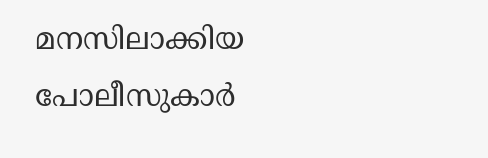മനസിലാക്കിയ പോലീസുകാർ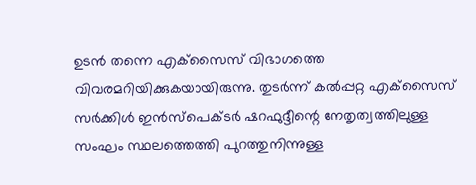ഉടൻ തന്നെ എക്‌സൈസ് വിഭാഗത്തെ വിവരമറിയിക്കുകയായിരുന്നു. തുടർന്ന് കൽപ്പറ്റ എക്‌സൈസ് സർക്കിൾ ഇൻസ്‌പെക്ടർ ഷറഫുദ്ദീന്റെ നേതൃത്വത്തിലുള്ള സംഘം സ്ഥലത്തെത്തി പുറത്തുനിന്നുള്ള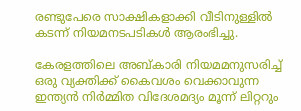രണ്ടുപേരെ സാക്ഷികളാക്കി വീടിനുള്ളിൽ കടന്ന് നിയമനടപടികൾ ആരംഭിച്ചു.

കേരളത്തിലെ അബ്കാരി നിയമമനുസരിച്ച് ഒരു വ്യക്തിക്ക് കൈവശം വെക്കാവുന്ന ഇന്ത്യൻ നിർമ്മിത വിദേശമദ്യം മൂന്ന് ലിറ്ററും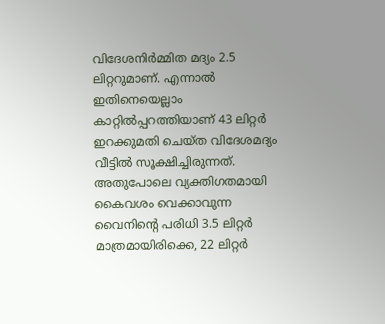വിദേശനിർമ്മിത മദ്യം 2.5 ലിറ്ററുമാണ്. എന്നാൽ ഇതിനെയെല്ലാം കാറ്റിൽപ്പറത്തിയാണ് 43 ലിറ്റർ ഇറക്കുമതി ചെയ്ത വിദേശമദ്യം വീട്ടിൽ സൂക്ഷിച്ചിരുന്നത്. അതുപോലെ വ്യക്തിഗതമായി കൈവശം വെക്കാവുന്ന വൈനിന്റെ പരിധി 3.5 ലിറ്റർ മാത്രമായിരിക്കെ, 22 ലിറ്റർ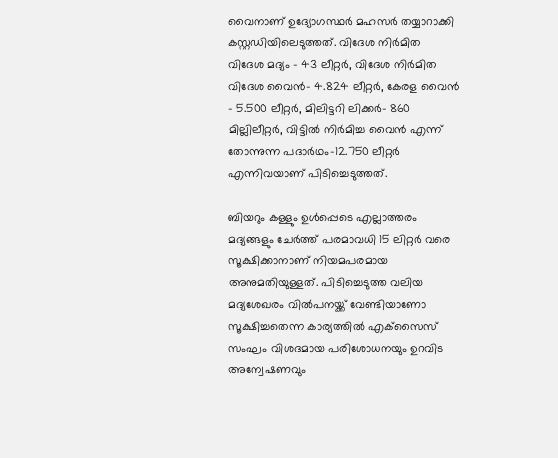വൈനാണ് ഉദ്യോഗസ്ഥർ മഹസർ തയ്യാറാക്കി കസ്റ്റഡിയിലെടുത്തത്. വിദേശ നിർമിത വിദേശ മദ്യം – 43 ലീറ്റർ, വിദേശ നിർമിത വിദേശ വൈൻ- 4.824 ലീറ്റർ, കേരള വൈൻ – 5.500 ലീറ്റർ, മിലിട്ടറി ലിക്കർ- 860 മില്ലിലീറ്റർ, വിട്ടിൽ നിർമിച്ച വൈൻ എന്ന് തോന്നുന്ന പദാർഥം-12.750 ലീറ്റർ എന്നിവയാണ് പിടിച്ചെടുത്തത്.

ബിയറും കള്ളും ഉൾപ്പെടെ എല്ലാത്തരം മദ്യങ്ങളും ചേർത്ത് പരമാവധി 15 ലിറ്റർ വരെ സൂക്ഷിക്കാനാണ് നിയമപരമായ അനുമതിയുള്ളത്. പിടിച്ചെടുത്ത വലിയ മദ്യശേഖരം വിൽപനയ്ക്ക് വേണ്ടിയാണോ സൂക്ഷിച്ചതെന്ന കാര്യത്തിൽ എക്‌സൈസ് സംഘം വിശദമായ പരിശോധനയും ഉറവിട അന്വേഷണവും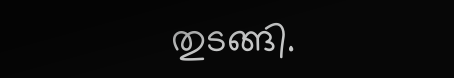തുടങ്ങി.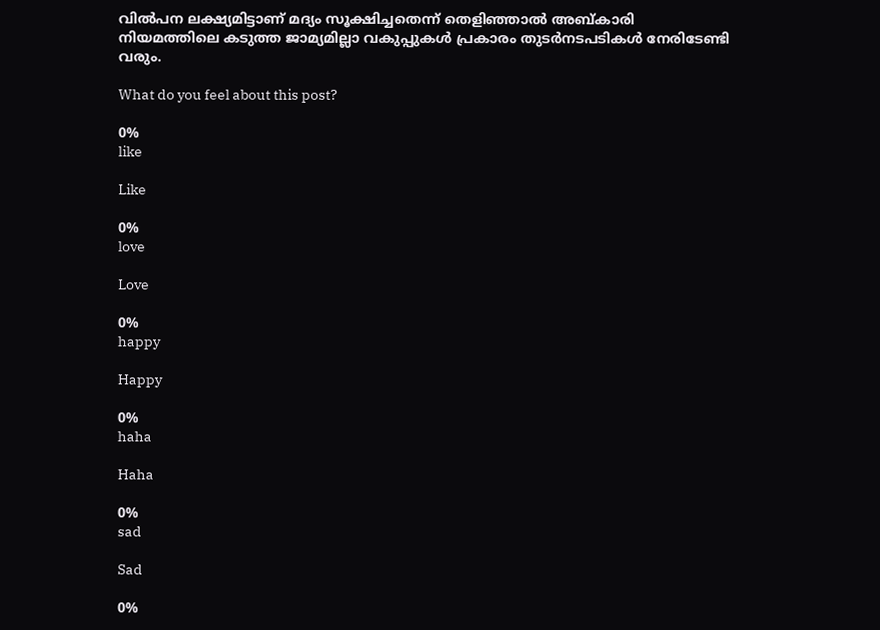വിൽപന ലക്ഷ്യമിട്ടാണ് മദ്യം സൂക്ഷിച്ചതെന്ന് തെളിഞ്ഞാൽ അബ്കാരി നിയമത്തിലെ കടുത്ത ജാമ്യമില്ലാ വകുപ്പുകൾ പ്രകാരം തുടർനടപടികൾ നേരിടേണ്ടി വരും.

What do you feel about this post?

0%
like

Like

0%
love

Love

0%
happy

Happy

0%
haha

Haha

0%
sad

Sad

0%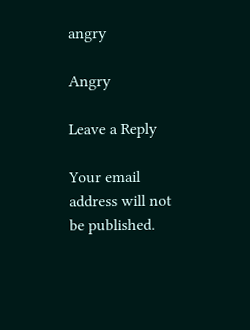angry

Angry

Leave a Reply

Your email address will not be published.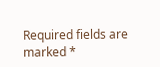Required fields are marked *